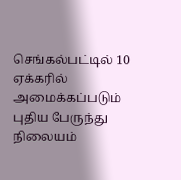செங்கல்பட்டில் 10 ஏக்கரில் அமைக்கப்படும் புதிய பேருந்து நிலையம்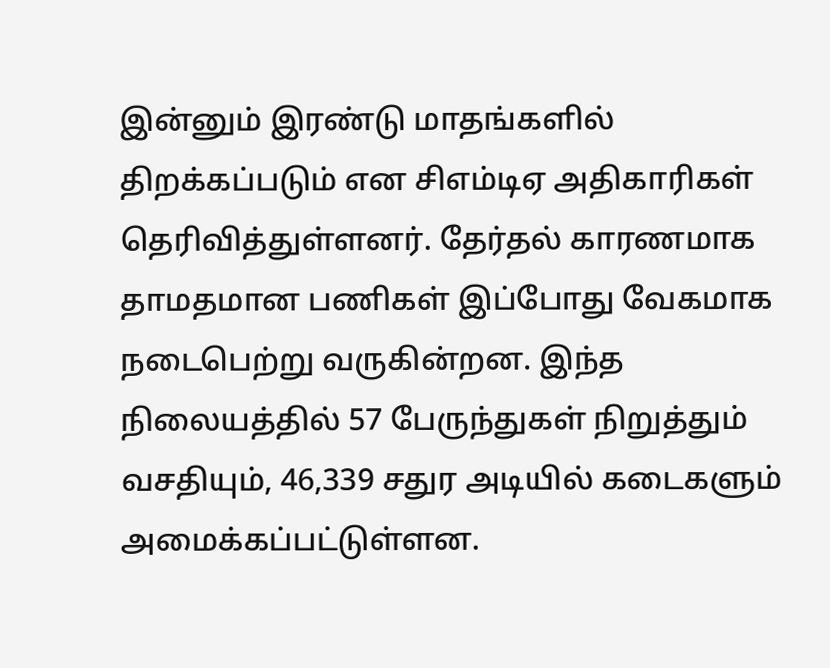இன்னும் இரண்டு மாதங்களில் திறக்கப்படும் என சிஎம்டிஏ அதிகாரிகள் தெரிவித்துள்ளனர். தேர்தல் காரணமாக தாமதமான பணிகள் இப்போது வேகமாக நடைபெற்று வருகின்றன. இந்த நிலையத்தில் 57 பேருந்துகள் நிறுத்தும் வசதியும், 46,339 சதுர அடியில் கடைகளும் அமைக்கப்பட்டுள்ளன.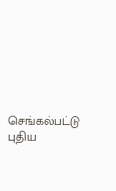செங்கல்பட்டு புதிய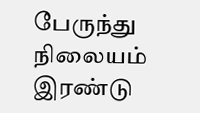பேருந்து நிலையம் இரண்டு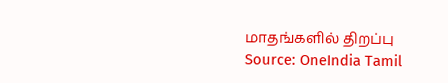மாதங்களில் திறப்பு
Source: OneIndia Tamil